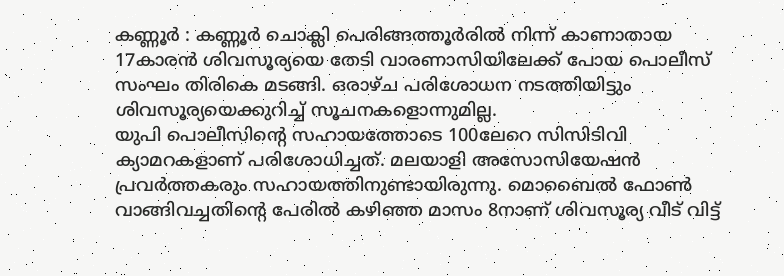കണ്ണൂർ : കണ്ണൂർ ചൊക്ലി പെരിങ്ങത്തൂർരിൽ നിന്ന് കാണാതായ 17കാരൻ ശിവസൂര്യയെ തേടി വാരണാസിയിലേക്ക് പോയ പൊലീസ് സംഘം തിരികെ മടങ്ങി. ഒരാഴ്ച പരിശോധന നടത്തിയിട്ടും ശിവസൂര്യയെക്കുറിച്ച് സൂചനകളൊന്നുമില്ല.
യുപി പൊലീസിന്റെ സഹായത്തോടെ 100ലേറെ സിസിടിവി ക്യാമറകളാണ് പരിശോധിച്ചത്. മലയാളി അസോസിയേഷൻ പ്രവർത്തകരും സഹായത്തിനുണ്ടായിരുന്നു. മൊബൈൽ ഫോൺ വാങ്ങിവച്ചതിന്റെ പേരിൽ കഴിഞ്ഞ മാസം 8നാണ് ശിവസൂര്യ വീട് വിട്ട്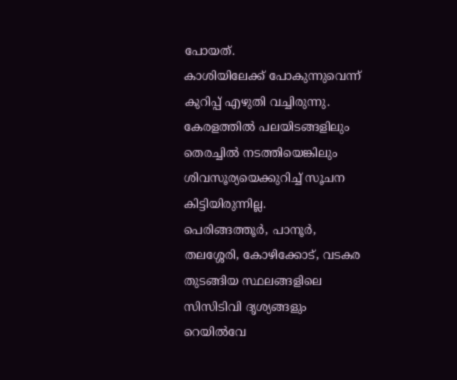പോയത്.
കാശിയിലേക്ക് പോകുന്നുവെന്ന് കുറിപ്പ് എഴുതി വച്ചിരുന്നു. കേരളത്തിൽ പലയിടങ്ങളിലും തെരച്ചിൽ നടത്തിയെങ്കിലും ശിവസൂര്യയെക്കുറിച്ച് സൂചന കിട്ടിയിരുന്നില്ല.
പെരിങ്ങത്തൂർ, പാനൂർ, തലശ്ശേരി, കോഴിക്കോട്, വടകര തുടങ്ങിയ സ്ഥലങ്ങളിലെ സിസിടിവി ദൃശ്യങ്ങളും റെയിൽവേ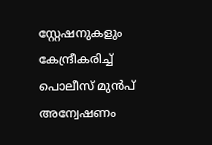സ്റ്റേഷനുകളും കേന്ദ്രീകരിച്ച് പൊലീസ് മുൻപ് അന്വേഷണം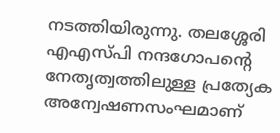നടത്തിയിരുന്നു. തലശ്ശേരി എഎസ്പി നന്ദഗോപന്റെ നേതൃത്വത്തിലുള്ള പ്രത്യേക അന്വേഷണസംഘമാണ്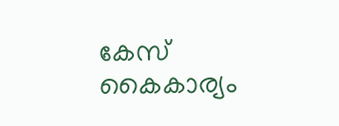കേസ് കൈകാര്യം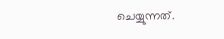ചെയ്യുന്നത്.